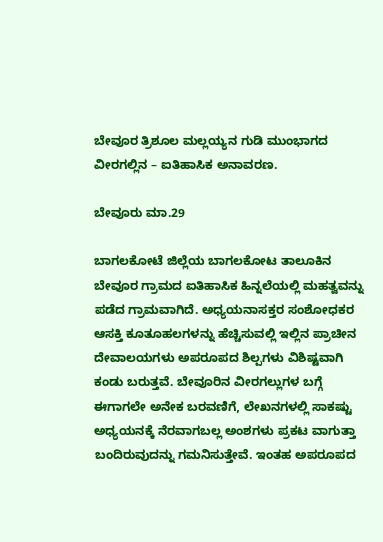ಬೇವೂರ ತ್ರಿಶೂಲ ಮಲ್ಲಯ್ಯನ ಗುಡಿ ಮುಂಭಾಗದ ವೀರಗಲ್ಲಿನ – ಐತಿಹಾಸಿಕ ಅನಾವರಣ.

ಬೇವೂರು ಮಾ.29

ಬಾಗಲಕೋಟೆ ಜಿಲ್ಲೆಯ ಬಾಗಲಕೋಟ ತಾಲೂಕಿನ ಬೇವೂರ ಗ್ರಾಮದ ಐತಿಹಾಸಿಕ ಹಿನ್ನಲೆಯಲ್ಲಿ ಮಹತ್ವವನ್ನು ಪಡೆದ ಗ್ರಾಮವಾಗಿದೆ. ಅಧ್ಯಯನಾಸಕ್ತರ ಸಂಶೋಧಕರ ಆಸಕ್ತಿ ಕೂತೂಹಲಗಳನ್ನು ಹೆಚ್ಚಿಸುವಲ್ಲಿ ಇಲ್ಲಿನ ಪ್ರಾಚೀನ ದೇವಾಲಯಗಳು ಅಪರೂಪದ ಶಿಲ್ಪಗಳು ವಿಶಿಷ್ಟವಾಗಿ ಕಂಡು ಬರುತ್ತವೆ. ಬೇವೂರಿನ ವೀರಗಲ್ಲುಗಳ ಬಗ್ಗೆ ಈಗಾಗಲೇ ಅನೇಕ ಬರವಣಿಗೆ, ಲೇಖನಗಳಲ್ಲಿ ಸಾಕಷ್ಟು ಅಧ್ಯಯನಕ್ಕೆ ನೆರವಾಗಬಲ್ಲ ಅಂಶಗಳು ಪ್ರಕಟ ವಾಗುತ್ತಾ ಬಂದಿರುವುದನ್ನು ಗಮನಿಸುತ್ತೇವೆ. ಇಂತಹ ಅಪರೂಪದ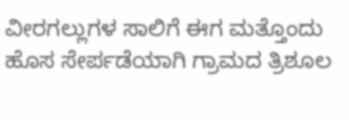ವೀರಗಲ್ಲುಗಳ ಸಾಲಿಗೆ ಈಗ ಮತ್ತೊಂದು ಹೊಸ ಸೇರ್ಪಡೆಯಾಗಿ ಗ್ರಾಮದ ತ್ರಿಶೂಲ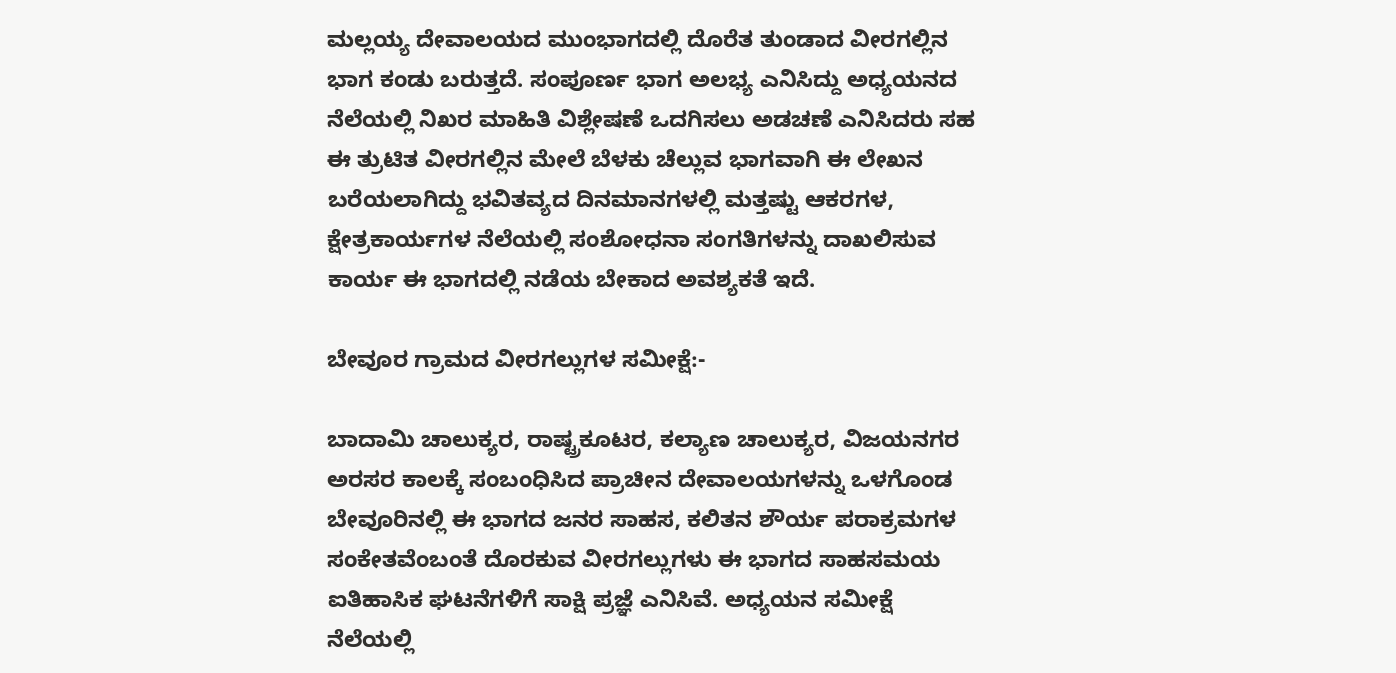ಮಲ್ಲಯ್ಯ ದೇವಾಲಯದ ಮುಂಭಾಗದಲ್ಲಿ ದೊರೆತ ತುಂಡಾದ ವೀರಗಲ್ಲಿನ ಭಾಗ ಕಂಡು ಬರುತ್ತದೆ. ಸಂಪೂರ್ಣ ಭಾಗ ಅಲಭ್ಯ ಎನಿಸಿದ್ದು ಅಧ್ಯಯನದ ನೆಲೆಯಲ್ಲಿ ನಿಖರ ಮಾಹಿತಿ ವಿಶ್ಲೇಷಣೆ ಒದಗಿಸಲು ಅಡಚಣೆ ಎನಿಸಿದರು ಸಹ ಈ ತ್ರುಟಿತ ವೀರಗಲ್ಲಿನ ಮೇಲೆ ಬೆಳಕು ಚೆಲ್ಲುವ ಭಾಗವಾಗಿ ಈ ಲೇಖನ ಬರೆಯಲಾಗಿದ್ದು ಭವಿತವ್ಯದ ದಿನಮಾನಗಳಲ್ಲಿ ಮತ್ತಷ್ಟು ಆಕರಗಳ, ಕ್ಷೇತ್ರಕಾರ್ಯಗಳ ನೆಲೆಯಲ್ಲಿ ಸಂಶೋಧನಾ ಸಂಗತಿಗಳನ್ನು ದಾಖಲಿಸುವ ಕಾರ್ಯ ಈ ಭಾಗದಲ್ಲಿ ನಡೆಯ ಬೇಕಾದ ಅವಶ್ಯಕತೆ ಇದೆ.

ಬೇವೂರ ಗ್ರಾಮದ ವೀರಗಲ್ಲುಗಳ ಸಮೀಕ್ಷೆ:-

ಬಾದಾಮಿ ಚಾಲುಕ್ಯರ, ರಾಷ್ಟ್ರಕೂಟರ, ಕಲ್ಯಾಣ ಚಾಲುಕ್ಯರ, ವಿಜಯನಗರ ಅರಸರ ಕಾಲಕ್ಕೆ ಸಂಬಂಧಿಸಿದ ಪ್ರಾಚೀನ ದೇವಾಲಯಗಳನ್ನು ಒಳಗೊಂಡ ಬೇವೂರಿನಲ್ಲಿ ಈ ಭಾಗದ ಜನರ ಸಾಹಸ, ಕಲಿತನ ಶೌರ್ಯ ಪರಾಕ್ರಮಗಳ ಸಂಕೇತವೆಂಬಂತೆ ದೊರಕುವ ವೀರಗಲ್ಲುಗಳು ಈ ಭಾಗದ ಸಾಹಸಮಯ ಐತಿಹಾಸಿಕ ಘಟನೆಗಳಿಗೆ ಸಾಕ್ಷಿ ಪ್ರಜ್ಞೆ ಎನಿಸಿವೆ. ಅಧ್ಯಯನ ಸಮೀಕ್ಷೆ ನೆಲೆಯಲ್ಲಿ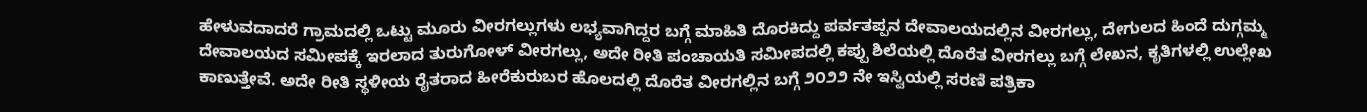ಹೇಳುವದಾದರೆ ಗ್ರಾಮದಲ್ಲಿ ಒಟ್ಟು ಮೂರು ವೀರಗಲ್ಲುಗಳು ಲಭ್ಯವಾಗಿದ್ದರ ಬಗ್ಗೆ ಮಾಹಿತಿ ದೊರಕಿದ್ದು ಪರ್ವತಪ್ಪನ ದೇವಾಲಯದಲ್ಲಿನ ವೀರಗಲ್ಲು, ದೇಗುಲದ ಹಿಂದೆ ದುಗ್ಗಮ್ಮ ದೇವಾಲಯದ ಸಮೀಪಕ್ಕೆ ಇರಲಾದ ತುರುಗೋಳ್ ವೀರಗಲ್ಲು, ಅದೇ ರೀತಿ ಪಂಚಾಯತಿ ಸಮೀಪದಲ್ಲಿ ಕಪ್ಪು ಶಿಲೆಯಲ್ಲಿ ದೊರೆತ ವೀರಗಲ್ಲು ಬಗ್ಗೆ ಲೇಖನ, ಕೃತಿಗಳಲ್ಲಿ ಉಲ್ಲೇಖ ಕಾಣುತ್ತೇವೆ. ಅದೇ ರೀತಿ ಸ್ಥಳೀಯ ರೈತರಾದ ಹೀರೆಕುರುಬರ ಹೊಲದಲ್ಲಿ ದೊರೆತ ವೀರಗಲ್ಲಿನ ಬಗ್ಗೆ ೨೦೨೨ ನೇ ಇಸ್ವಿಯಲ್ಲಿ ಸರಣಿ ಪತ್ರಿಕಾ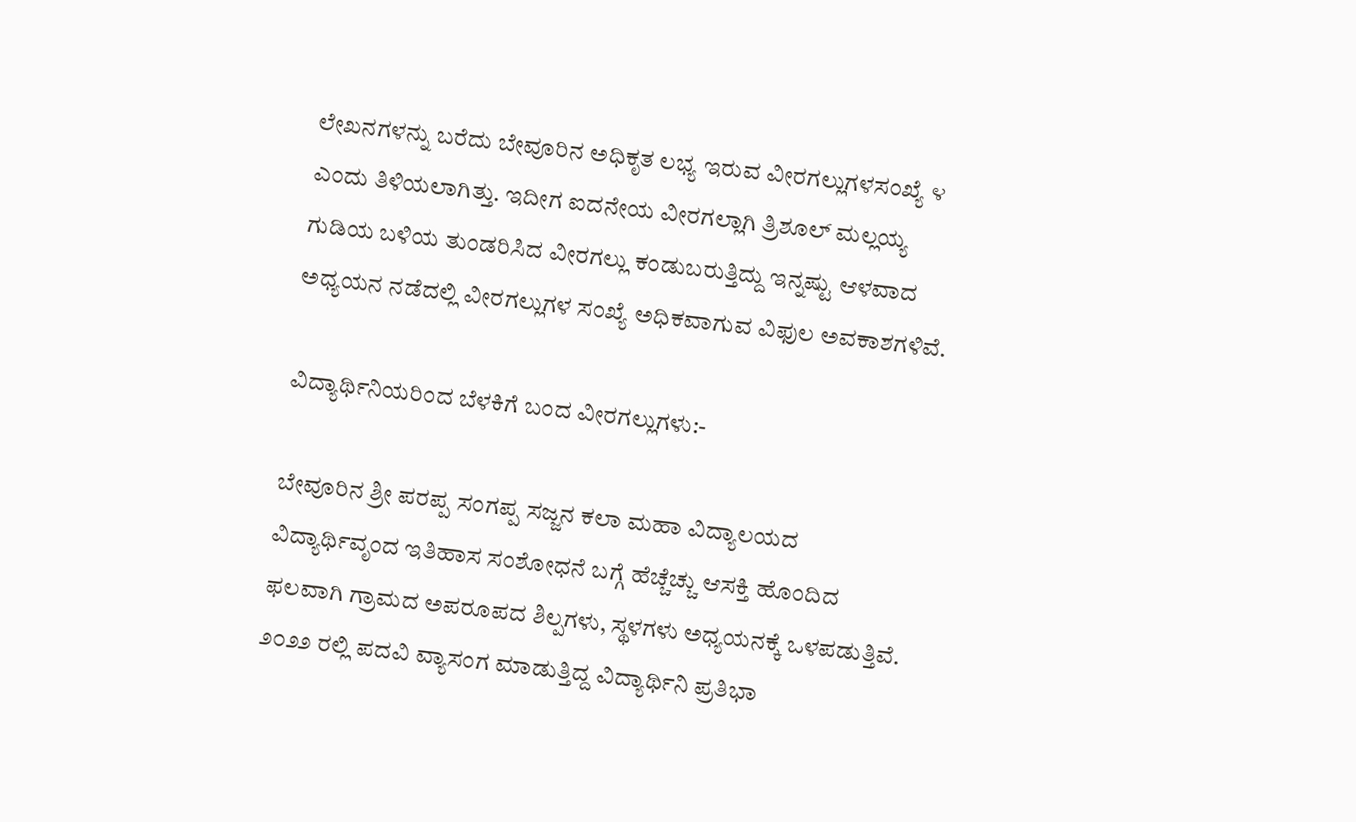ಲೇಖನಗಳನ್ನು ಬರೆದು ಬೇವೂರಿನ ಅಧಿಕೃತ ಲಭ್ಯ ಇರುವ ವೀರಗಲ್ಲುಗಳಸಂಖ್ಯೆ ೪ ಎಂದು ತಿಳಿಯಲಾಗಿತ್ತು. ಇದೀಗ ಐದನೇಯ ವೀರಗಲ್ಲಾಗಿ ತ್ರಿಶೂಲ್ ಮಲ್ಲಯ್ಯ ಗುಡಿಯ ಬಳಿಯ ತುಂಡರಿಸಿದ ವೀರಗಲ್ಲು ಕಂಡುಬರುತ್ತಿದ್ದು ಇನ್ನಷ್ಟು ಆಳವಾದ ಅಧ್ಯಯನ ನಡೆದಲ್ಲಿ ವೀರಗಲ್ಲುಗಳ ಸಂಖ್ಯೆ ಅಧಿಕವಾಗುವ ವಿಫುಲ ಅವಕಾಶಗಳಿವೆ.

ವಿದ್ಯಾರ್ಥಿನಿಯರಿಂದ ಬೆಳಕಿಗೆ ಬಂದ ವೀರಗಲ್ಲುಗಳು:-

ಬೇವೂರಿನ ಶ್ರೀ ಪರಪ್ಪ ಸಂಗಪ್ಪ ಸಜ್ಜನ ಕಲಾ ಮಹಾ ವಿದ್ಯಾಲಯದ ವಿದ್ಯಾರ್ಥಿವೃಂದ ಇತಿಹಾಸ ಸಂಶೋಧನೆ ಬಗ್ಗೆ ಹೆಚ್ಚೆಚ್ಚು ಆಸಕ್ತಿ ಹೊಂದಿದ ಫಲವಾಗಿ ಗ್ರಾಮದ ಅಪರೂಪದ ಶಿಲ್ಪಗಳು, ಸ್ಥಳಗಳು ಅಧ್ಯಯನಕ್ಕೆ ಒಳಪಡುತ್ತಿವೆ. ೨೦೨೨ ರಲ್ಲಿ ಪದವಿ ವ್ಯಾಸಂಗ ಮಾಡುತ್ತಿದ್ದ ವಿದ್ಯಾರ್ಥಿನಿ ಪ್ರತಿಭಾ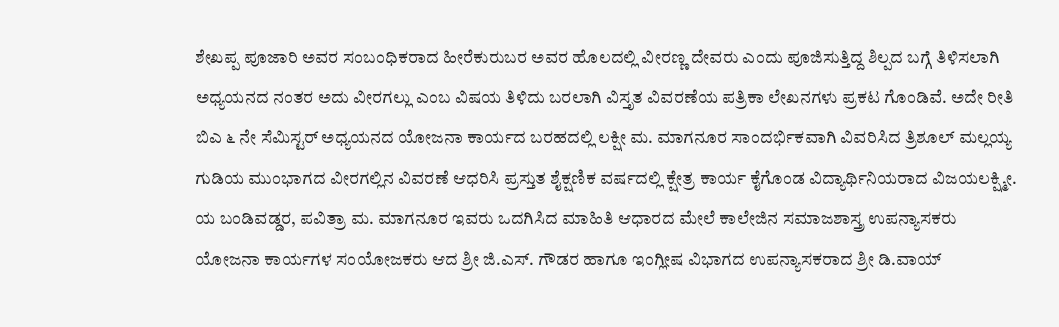ಶೇಖಪ್ಪ ಪೂಜಾರಿ ಅವರ ಸಂಬಂಧಿಕರಾದ ಹೀರೆಕುರುಬರ ಅವರ ಹೊಲದಲ್ಲಿ ವೀರಣ್ಣ ದೇವರು ಎಂದು ಪೂಜಿಸುತ್ತಿದ್ದ ಶಿಲ್ಪದ ಬಗ್ಗೆ ತಿಳಿಸಲಾಗಿ ಅಧ್ಯಯನದ ನಂತರ ಅದು ವೀರಗಲ್ಲು ಎಂಬ ವಿಷಯ ತಿಳಿದು ಬರಲಾಗಿ ವಿಸ್ತೃತ ವಿವರಣೆಯ ಪತ್ರಿಕಾ ಲೇಖನಗಳು ಪ್ರಕಟ ಗೊಂಡಿವೆ. ಅದೇ ರೀತಿ ಬಿಎ ೬ ನೇ ಸೆಮಿಸ್ಟರ್ ಅಧ್ಯಯನದ ಯೋಜನಾ ಕಾರ್ಯದ ಬರಹದಲ್ಲಿ ಲಕ್ಷೀ ಮ. ಮಾಗನೂರ ಸಾಂದರ್ಭಿಕವಾಗಿ ವಿವರಿಸಿದ ತ್ರಿಶೂಲ್ ಮಲ್ಲಯ್ಯ ಗುಡಿಯ ಮುಂಭಾಗದ ವೀರಗಲ್ಲಿನ ವಿವರಣೆ ಆಧರಿಸಿ ಪ್ರಸ್ತುತ ಶೈಕ್ಷಣಿಕ ವರ್ಷದಲ್ಲಿ ಕ್ಷೇತ್ರ ಕಾರ್ಯ ಕೈಗೊಂಡ ವಿದ್ಯಾರ್ಥಿನಿಯರಾದ ವಿಜಯಲಕ್ಷ್ಮೀ. ಯ ಬಂಡಿವಡ್ಡರ, ಪವಿತ್ರಾ ಮ. ಮಾಗನೂರ ಇವರು ಒದಗಿಸಿದ ಮಾಹಿತಿ ಆಧಾರದ ಮೇಲೆ ಕಾಲೇಜಿನ ಸಮಾಜಶಾಸ್ತ್ರ ಉಪನ್ಯಾಸಕರು ಯೋಜನಾ ಕಾರ್ಯಗಳ ಸಂಯೋಜಕರು ಆದ ಶ್ರೀ ಜಿ.ಎಸ್. ಗೌಡರ ಹಾಗೂ ಇಂಗ್ಲೀಷ ವಿಭಾಗದ ಉಪನ್ಯಾಸಕರಾದ ಶ್ರೀ ಡಿ.ವಾಯ್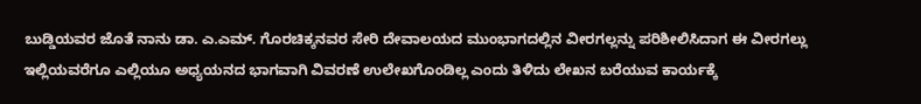ಬುಡ್ಡಿಯವರ ಜೊತೆ ನಾನು ಡಾ. ಎ.ಎಮ್. ಗೊರಚಿಕ್ಕನವರ ಸೇರಿ ದೇವಾಲಯದ ಮುಂಭಾಗದಲ್ಲಿನ ವೀರಗಲ್ಲನ್ನು ಪರಿಶೀಲಿಸಿದಾಗ ಈ ವೀರಗಲ್ಲು ಇಲ್ಲಿಯವರೆಗೂ ಎಲ್ಲಿಯೂ ಅಧ್ಯಯನದ ಭಾಗವಾಗಿ ವಿವರಣೆ ಉಲೇಖಗೊಂಡಿಲ್ಲ ಎಂದು ತಿಳಿದು ಲೇಖನ ಬರೆಯುವ ಕಾರ್ಯಕ್ಕೆ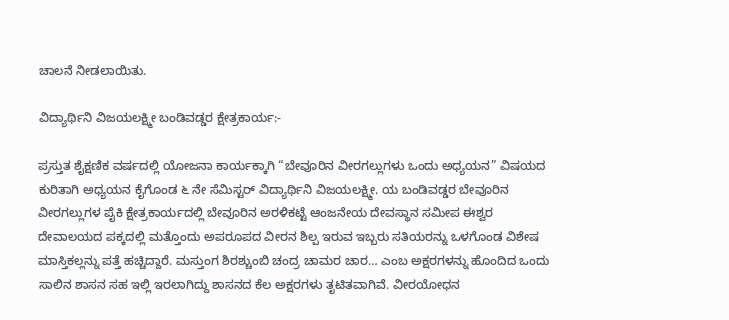ಚಾಲನೆ ನೀಡಲಾಯಿತು.

ವಿದ್ಯಾರ್ಥಿನಿ ವಿಜಯಲಕ್ಷ್ಮೀ ಬಂಡಿವಡ್ಡರ ಕ್ಷೇತ್ರಕಾರ್ಯ:-

ಪ್ರಸ್ತುತ ಶೈಕ್ಷಣಿಕ ವರ್ಷದಲ್ಲಿ ಯೋಜನಾ ಕಾರ್ಯಕ್ಕಾಗಿ “ಬೇವೂರಿನ ವೀರಗಲ್ಲುಗಳು ಒಂದು ಅಧ್ಯಯನ” ವಿಷಯದ ಕುರಿತಾಗಿ ಅಧ್ಯಯನ ಕೈಗೊಂಡ ೬ ನೇ ಸೆಮಿಸ್ಟರ್ ವಿದ್ಯಾರ್ಥಿನಿ ವಿಜಯಲಕ್ಷ್ಮೀ. ಯ ಬಂಡಿವಡ್ಡರ ಬೇವೂರಿನ ವೀರಗಲ್ಲುಗಳ ಪೈಕಿ ಕ್ಷೇತ್ರಕಾರ್ಯದಲ್ಲಿ ಬೇವೂರಿನ ಅರಳಿಕಟ್ಟೆ ಆಂಜನೇಯ ದೇವಸ್ಥಾನ ಸಮೀಪ ಈಶ್ವರ ದೇವಾಲಯದ ಪಕ್ಕದಲ್ಲಿ ಮತ್ತೊಂದು ಅಪರೂಪದ ವೀರನ ಶಿಲ್ಪ ಇರುವ ಇಬ್ಬರು ಸತಿಯರನ್ನು ಒಳಗೊಂಡ ವಿಶೇಷ ಮಾಸ್ತಿಕಲ್ಲನ್ನು ಪತ್ತೆ ಹಚ್ಚಿದ್ದಾರೆ. ಮಸ್ತುಂಗ ಶಿರಶ್ಚುಂಬಿ ಚಂದ್ರ ಚಾಮರ ಚಾರ… ಎಂಬ ಅಕ್ಷರಗಳನ್ನು ಹೊಂದಿದ ಒಂದು ಸಾಲಿನ ಶಾಸನ ಸಹ ಇಲ್ಲಿ ಇರಲಾಗಿದ್ದು ಶಾಸನದ ಕೆಲ ಅಕ್ಷರಗಳು ತೃಟಿತವಾಗಿವೆ. ವೀರಯೋಧನ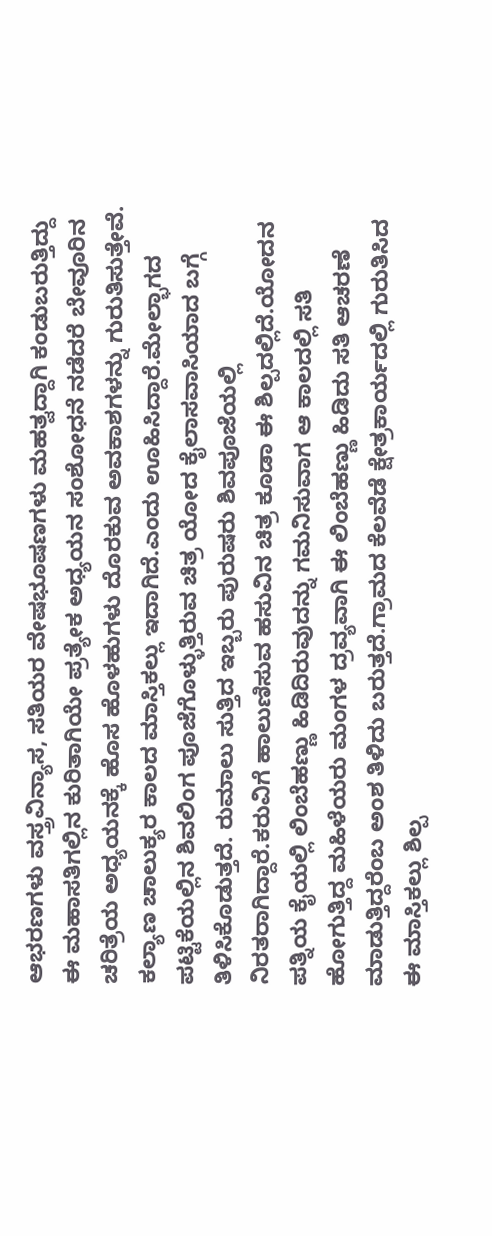ಆಭರಣಗಳು ವಸ್ತ್ರವಿನ್ಯಾಸ, ಸತಿಯರ ವೇಷಭೂಷಣಗಳು ಮಹತ್ವದ್ದಾಗಿ ಕಂಡುಬರುತ್ತಿದ್ದು ಈ ಮಹಾಸತಿಗಲ್ಲಿನ ಕುರಿತಾಗಿಯೇ ಪ್ರತ್ಯೇಕ ಅಧ್ಯಯನ ಸಂಶೋಧನೆ ನಡೆದರೆ ಬೇವೂರಿನ ಚರಿತ್ರೆಯ ಅಧ್ಯಯನಕ್ಕೆ ಹೊಸ ಹೊಳಹುಗಳು ದೊರಕುವ ಅವಕಾಶಗಳನ್ನು ಗುರುತಿಸುತ್ತೇವೆ. ಕಲ್ಯಾಣ ಚಾಲುಕ್ಯರ ಕಾಲದ ಮಾಸ್ತಿಕಲ್ಲು ಇದಾಗಿದೆ.ಎಂದು ಊಹಿಸಿದ್ದಾರೆ.ಮೇಲ್ಭಾಗದ ಪಟ್ಟಿಕೆಯಲ್ಲಿನ ಶಿವಲಿಂಗ ಪೂಜೆಗೊಳ್ಳುತ್ತಿರುವ ಚಿತ್ರ ಯೋದ ಕೈಲಾಸವಾಸಿಯಾದ ಬಗ್ಗೆ ತಿಳಿಸಿಕೊಡುತ್ತದೆ. ರುಮಾಲು ಸುತ್ತಿದ ಇಬ್ಬರು ಪುರುಷರು ಶಿವಪೂಜೆಯಲ್ಲಿ ನಿರತರಾಗಿದ್ದಾರೆ.ಕರುವಿಗೆ ಹಾಲುಣಿಸುವ ಹಸುವಿನ ಚಿತ್ರ ಕೂಡಾ ಈ ಶಿಲ್ಪದಲ್ಲಿದೆ.ಯೋದನ ಪತ್ನಿಯ ಕೈಯಲ್ಲಿ ಲಿಂಬೆಹಣ್ಣು ಹಿಡಿದಿರುವುದನ್ನು ಗಮನಿಸುವಾಗ ಆ ಕಾಲದಲ್ಲಿ ಸತಿ ಹೋಗುತ್ತಿದ್ದ ಮಹಿಳೆಯರು ಮಂಗಳ ದ್ರವ್ಯವಾಗಿ ಈ ಲಿಂಬೆಹಣ್ಣು ಹಿಡಿದು ಸತಿ ಆಚರಣೆ ಮಾಡುತ್ತಿದ್ದರೆಂಬ ಅಂಶ ತಿಳಿದು ಬರುತ್ತದೆ.ಗ್ರಾಮದ ಕೆಲವೆಡೆ ಕ್ಷೇತ್ರಕಾರ್ಯದಲ್ಲಿ ಗುರುತಿಸಿದ ಈ ಮಾಸ್ತಿಕಲ್ಲು ಶಿಲ್ಪ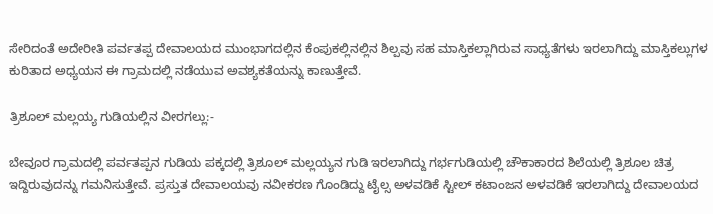ಸೇರಿದಂತೆ ಅದೇರೀತಿ ಪರ್ವತಪ್ಪ ದೇವಾಲಯದ ಮುಂಭಾಗದಲ್ಲಿನ ಕೆಂಪುಕಲ್ಲಿನಲ್ಲಿನ ಶಿಲ್ಪವು ಸಹ ಮಾಸ್ತಿಕಲ್ಲಾಗಿರುವ ಸಾಧ್ಯತೆಗಳು ಇರಲಾಗಿದ್ದು ಮಾಸ್ತಿಕಲ್ಲುಗಳ ಕುರಿತಾದ ಅಧ್ಯಯನ ಈ ಗ್ರಾಮದಲ್ಲಿ ನಡೆಯುವ ಅವಶ್ಯಕತೆಯನ್ನು ಕಾಣುತ್ತೇವೆ.

ತ್ರಿಶೂಲ್ ಮಲ್ಲಯ್ಯ ಗುಡಿಯಲ್ಲಿನ ವೀರಗಲ್ಲು:-

ಬೇವೂರ ಗ್ರಾಮದಲ್ಲಿ ಪರ್ವತಪ್ಪನ ಗುಡಿಯ ಪಕ್ಕದಲ್ಲಿ ತ್ರಿಶೂಲ್ ಮಲ್ಲಯ್ಯನ ಗುಡಿ ಇರಲಾಗಿದ್ದು ಗರ್ಭಗುಡಿಯಲ್ಲಿ ಚೌಕಾಕಾರದ ಶಿಲೆಯಲ್ಲಿ ತ್ರಿಶೂಲ ಚಿತ್ರ ಇದ್ದಿರುವುದನ್ನು ಗಮನಿಸುತ್ತೇವೆ. ಪ್ರಸ್ತುತ ದೇವಾಲಯವು ನವೀಕರಣ ಗೊಂಡಿದ್ದು ಟೈಲ್ಸ ಅಳವಡಿಕೆ ಸ್ಟೀಲ್ ಕಟಾಂಜನ ಅಳವಡಿಕೆ ಇರಲಾಗಿದ್ದು ದೇವಾಲಯದ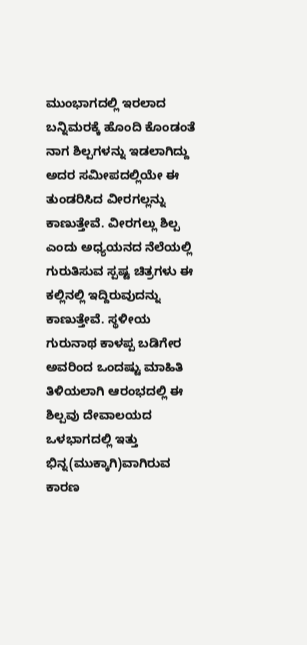ಮುಂಭಾಗದಲ್ಲಿ ಇರಲಾದ ಬನ್ನಿಮರಕ್ಕೆ ಹೊಂದಿ ಕೊಂಡಂತೆ ನಾಗ ಶಿಲ್ಪಗಳನ್ನು ಇಡಲಾಗಿದ್ದು ಅದರ ಸಮೀಪದಲ್ಲಿಯೇ ಈ ತುಂಡರಿಸಿದ ವೀರಗಲ್ಲನ್ನು ಕಾಣುತ್ತೇವೆ. ವೀರಗಲ್ಲು ಶಿಲ್ಪ ಎಂದು ಅಧ್ಯಯನದ ನೆಲೆಯಲ್ಲಿ ಗುರುತಿಸುವ ಸ್ಪಷ್ಟ ಚಿತ್ರಗಳು ಈ ಕಲ್ಲಿನಲ್ಲಿ ಇದ್ದಿರುವುದನ್ನು ಕಾಣುತ್ತೇವೆ. ಸ್ಥಳೀಯ ಗುರುನಾಥ ಕಾಳಪ್ಪ ಬಡಿಗೇರ ಅವರಿಂದ ಒಂದಷ್ಟು ಮಾಹಿತಿ ತಿಳಿಯಲಾಗಿ ಆರಂಭದಲ್ಲಿ ಈ ಶಿಲ್ಪವು ದೇವಾಲಯದ ಒಳಭಾಗದಲ್ಲಿ ಇತ್ತು ಭಿನ್ನ(ಮುಕ್ಕಾಗಿ)ವಾಗಿರುವ ಕಾರಣ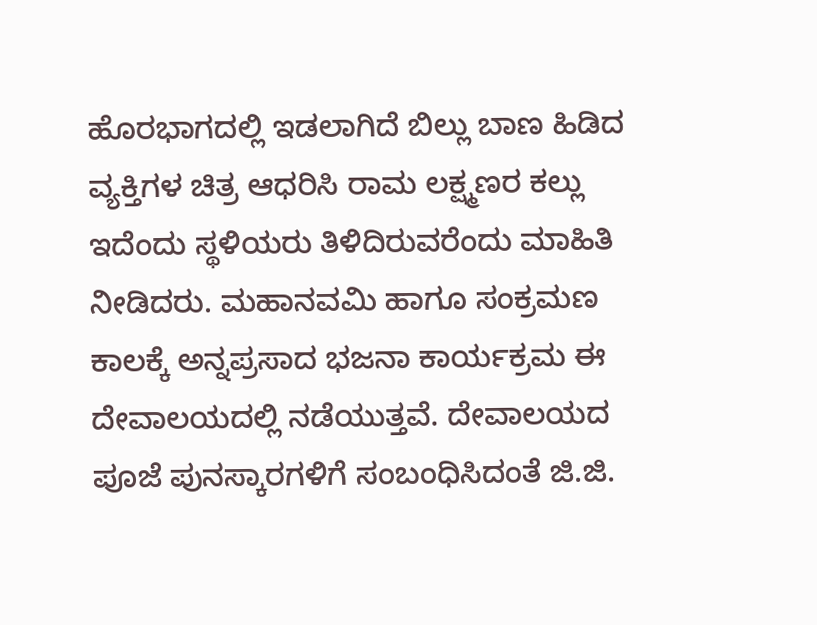ಹೊರಭಾಗದಲ್ಲಿ ಇಡಲಾಗಿದೆ ಬಿಲ್ಲು ಬಾಣ ಹಿಡಿದ ವ್ಯಕ್ತಿಗಳ ಚಿತ್ರ ಆಧರಿಸಿ ರಾಮ ಲಕ್ಷ್ಮಣರ ಕಲ್ಲು ಇದೆಂದು ಸ್ಥಳಿಯರು ತಿಳಿದಿರುವರೆಂದು ಮಾಹಿತಿ ನೀಡಿದರು. ಮಹಾನವಮಿ ಹಾಗೂ ಸಂಕ್ರಮಣ ಕಾಲಕ್ಕೆ ಅನ್ನಪ್ರಸಾದ ಭಜನಾ ಕಾರ್ಯಕ್ರಮ ಈ ದೇವಾಲಯದಲ್ಲಿ ನಡೆಯುತ್ತವೆ. ದೇವಾಲಯದ ಪೂಜೆ ಪುನಸ್ಕಾರಗಳಿಗೆ ಸಂಬಂಧಿಸಿದಂತೆ ಜಿ.ಜಿ.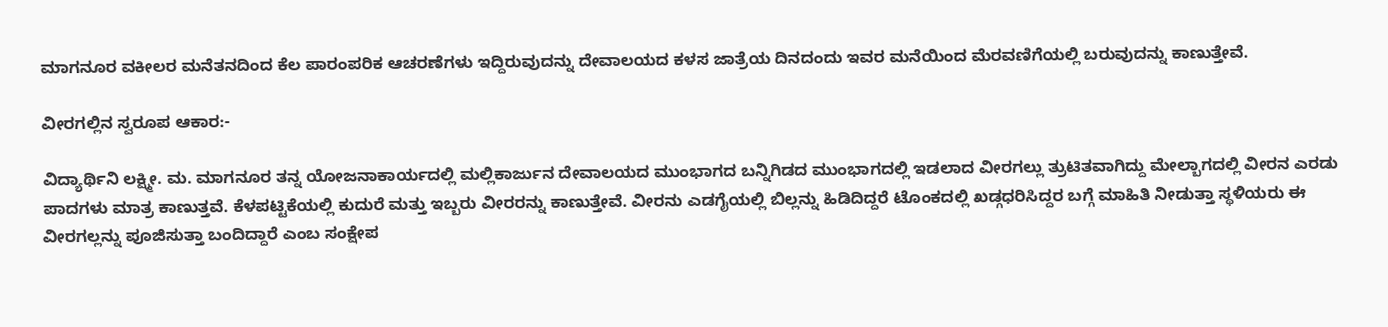ಮಾಗನೂರ ವಕೀಲರ ಮನೆತನದಿಂದ ಕೆಲ ಪಾರಂಪರಿಕ ಆಚರಣೆಗಳು ಇದ್ದಿರುವುದನ್ನು ದೇವಾಲಯದ ಕಳಸ ಜಾತ್ರೆಯ ದಿನದಂದು ಇವರ ಮನೆಯಿಂದ ಮೆರವಣಿಗೆಯಲ್ಲಿ ಬರುವುದನ್ನು ಕಾಣುತ್ತೇವೆ.

ವೀರಗಲ್ಲಿನ ಸ್ವರೂಪ ಆಕಾರ:-

ವಿದ್ಯಾರ್ಥಿನಿ ಲಕ್ಷ್ಮೀ. ಮ. ಮಾಗನೂರ ತನ್ನ ಯೋಜನಾಕಾರ್ಯದಲ್ಲಿ ಮಲ್ಲಿಕಾರ್ಜುನ ದೇವಾಲಯದ ಮುಂಭಾಗದ ಬನ್ನಿಗಿಡದ ಮುಂಭಾಗದಲ್ಲಿ ಇಡಲಾದ ವೀರಗಲ್ಲು ತ್ರುಟಿತವಾಗಿದ್ದು ಮೇಲ್ಬಾಗದಲ್ಲಿ ವೀರನ ಎರಡು ಪಾದಗಳು ಮಾತ್ರ ಕಾಣುತ್ತವೆ. ಕೆಳಪಟ್ಟಿಕೆಯಲ್ಲಿ ಕುದುರೆ ಮತ್ತು ಇಬ್ಬರು ವೀರರನ್ನು ಕಾಣುತ್ತೇವೆ. ವೀರನು ಎಡಗೈಯಲ್ಲಿ ಬಿಲ್ಲನ್ನು ಹಿಡಿದಿದ್ದರೆ ಟೊಂಕದಲ್ಲಿ ಖಡ್ಗಧರಿಸಿದ್ದರ ಬಗ್ಗೆ ಮಾಹಿತಿ ನೀಡುತ್ತಾ ಸ್ಥಳಿಯರು ಈ ವೀರಗಲ್ಲನ್ನು ಪೂಜಿಸುತ್ತಾ ಬಂದಿದ್ದಾರೆ ಎಂಬ ಸಂಕ್ಷೇಪ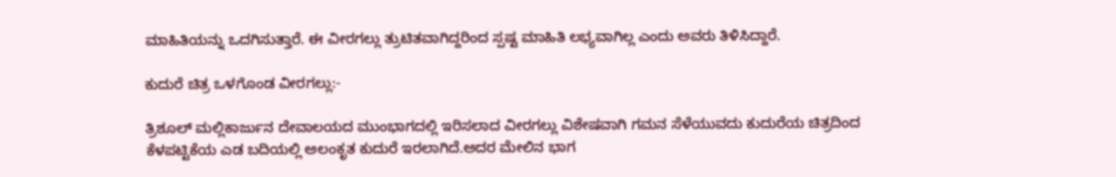ಮಾಹಿತಿಯನ್ನು ಒದಗಿಸುತ್ತಾರೆ. ಈ ವೀರಗಲ್ಲು ತ್ರುಟಿತವಾಗಿದ್ದರಿಂದ ಸ್ಪಷ್ಟ ಮಾಹಿತಿ ಲಭ್ಯವಾಗಿಲ್ಲ ಎಂದು ಅವರು ತಿಳಿಸಿದ್ದಾರೆ.

ಕುದುರೆ ಚಿತ್ರ ಒಳಗೊಂಡ ವೀರಗಲ್ಲು:-

ತ್ರಿಶೂಲ್ ಮಲ್ಲಿಕಾರ್ಜುನ ದೇವಾಲಯದ ಮುಂಭಾಗದಲ್ಲಿ ಇರಿಸಲಾದ ವೀರಗಲ್ಲು ವಿಶೇಷವಾಗಿ ಗಮನ ಸೆಳೆಯುವದು ಕುದುರೆಯ ಚಿತ್ರದಿಂದ ಕೆಳಪಟ್ಟಿಕೆಯ ಎಡ ಬದಿಯಲ್ಲಿ ಅಲಂಕೃತ ಕುದುರೆ ಇರಲಾಗಿದೆ.ಅದರ ಮೇಲಿನ ಭಾಗ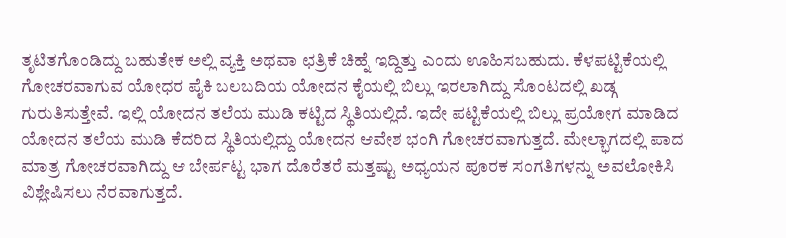ತೃಟಿತಗೊಂಡಿದ್ದು ಬಹುತೇಕ ಅಲ್ಲಿ ವ್ಯಕ್ತಿ ಅಥವಾ ಛತ್ರಿಕೆ ಚಿಹ್ನೆ ಇದ್ದಿತ್ತು ಎಂದು ಊಹಿಸಬಹುದು. ಕೆಳಪಟ್ಟಿಕೆಯಲ್ಲಿ ಗೋಚರವಾಗುವ ಯೋಧರ ಪೈಕಿ ಬಲಬದಿಯ ಯೋದನ ಕೈಯಲ್ಲಿ ಬಿಲ್ಲು ಇರಲಾಗಿದ್ದು ಸೊಂಟದಲ್ಲಿ ಖಡ್ಗ ಗುರುತಿಸುತ್ತೇವೆ. ಇಲ್ಲಿ ಯೋದನ ತಲೆಯ ಮುಡಿ ಕಟ್ಟಿದ ಸ್ಥಿತಿಯಲ್ಲಿದೆ. ಇದೇ ಪಟ್ಟಿಕೆಯಲ್ಲಿ ಬಿಲ್ಲು ಪ್ರಯೋಗ ಮಾಡಿದ ಯೋದನ ತಲೆಯ ಮುಡಿ ಕೆದರಿದ ಸ್ಥಿತಿಯಲ್ಲಿದ್ದು ಯೋದನ ಆವೇಶ ಭಂಗಿ ಗೋಚರವಾಗುತ್ತದೆ. ಮೇಲ್ಭಾಗದಲ್ಲಿ ಪಾದ ಮಾತ್ರ ಗೋಚರವಾಗಿದ್ದು ಆ ಬೇರ್ಪಟ್ಟ ಭಾಗ ದೊರೆತರೆ ಮತ್ತಷ್ಟು ಅಧ್ಯಯನ ಪೂರಕ ಸಂಗತಿಗಳನ್ನು ಅವಲೋಕಿಸಿ ವಿಶ್ಲೇಷಿಸಲು ನೆರವಾಗುತ್ತದೆ.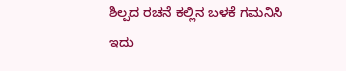ಶಿಲ್ಪದ ರಚನೆ ಕಲ್ಲಿನ ಬಳಕೆ ಗಮನಿಸಿ ಇದು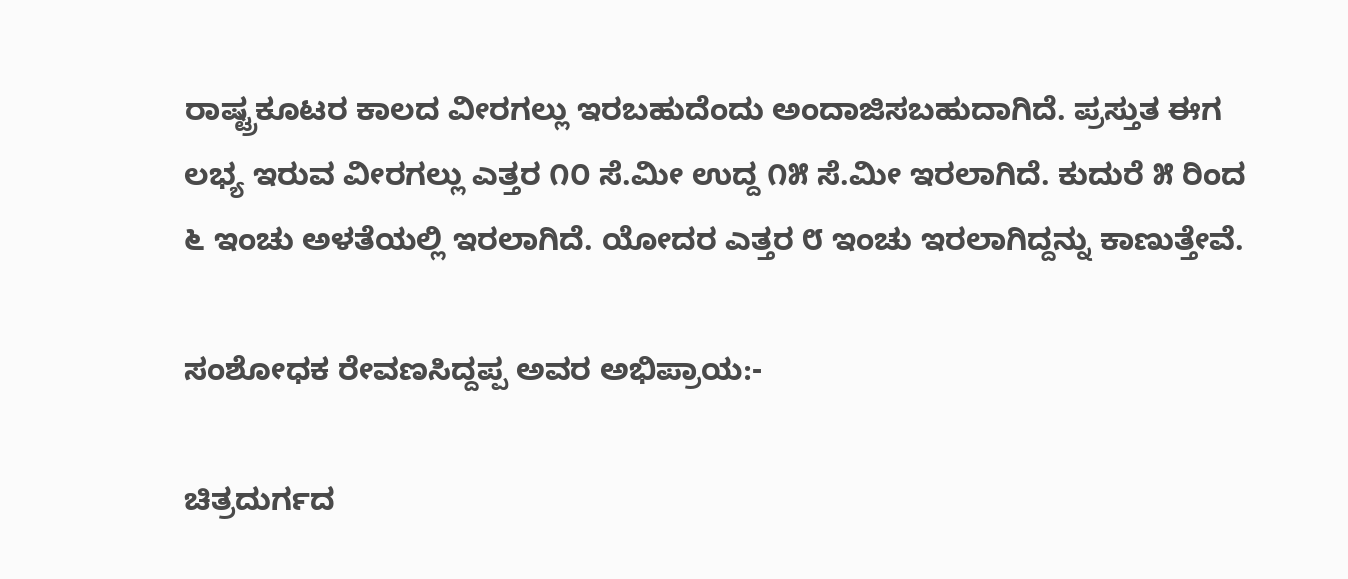ರಾಷ್ಟ್ರಕೂಟರ ಕಾಲದ ವೀರಗಲ್ಲು ಇರಬಹುದೆಂದು ಅಂದಾಜಿಸಬಹುದಾಗಿದೆ. ಪ್ರಸ್ತುತ ಈಗ ಲಭ್ಯ ಇರುವ ವೀರಗಲ್ಲು ಎತ್ತರ ೧೦ ಸೆ.ಮೀ ಉದ್ದ ೧೫ ಸೆ.ಮೀ ಇರಲಾಗಿದೆ. ಕುದುರೆ ೫ ರಿಂದ ೬ ಇಂಚು ಅಳತೆಯಲ್ಲಿ ಇರಲಾಗಿದೆ. ಯೋದರ ಎತ್ತರ ೮ ಇಂಚು ಇರಲಾಗಿದ್ದನ್ನು ಕಾಣುತ್ತೇವೆ.

ಸಂಶೋಧಕ ರೇವಣಸಿದ್ದಪ್ಪ ಅವರ ಅಭಿಪ್ರಾಯ:-

ಚಿತ್ರದುರ್ಗದ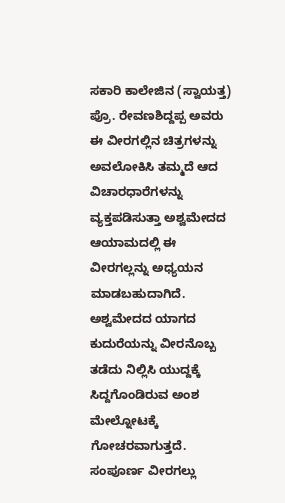ಸಕಾರಿ ಕಾಲೇಜಿನ (ಸ್ವಾಯತ್ತ) ಪ್ರೊ. ರೇವಣಶಿದ್ದಪ್ಪ ಅವರು ಈ ವೀರಗಲ್ಲಿನ ಚಿತ್ರಗಳನ್ನು ಅವಲೋಕಿಸಿ ತಮ್ಮದೆ ಆದ ವಿಚಾರಧಾರೆಗಳನ್ನು ವ್ಯಕ್ತಪಡಿಸುತ್ತಾ ಅಶ್ವಮೇದದ ಆಯಾಮದಲ್ಲಿ ಈ ವೀರಗಲ್ಲನ್ನು ಅಧ್ಯಯನ ಮಾಡಬಹುದಾಗಿದೆ. ಅಶ್ವಮೇದದ ಯಾಗದ ಕುದುರೆಯನ್ನು ವೀರನೊಬ್ಬ ತಡೆದು ನಿಲ್ಲಿಸಿ ಯುದ್ದಕ್ಕೆ ಸಿದ್ದಗೊಂಡಿರುವ ಅಂಶ ಮೇಲ್ನೋಟಕ್ಕೆ ಗೋಚರವಾಗುತ್ತದೆ. ಸಂಪೂರ್ಣ ವೀರಗಲ್ಲು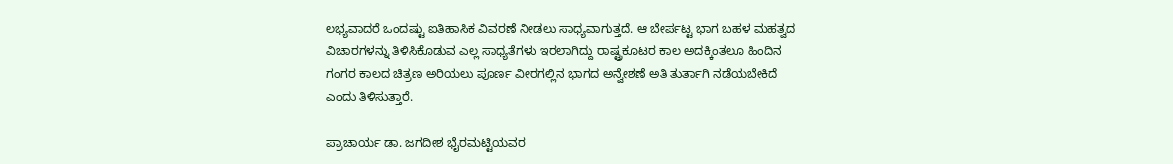ಲಭ್ಯವಾದರೆ ಒಂದಷ್ಟು ಐತಿಹಾಸಿಕ ವಿವರಣೆ ನೀಡಲು ಸಾಧ್ಯವಾಗುತ್ತದೆ. ಆ ಬೇರ್ಪಟ್ಟ ಭಾಗ ಬಹಳ ಮಹತ್ವದ ವಿಚಾರಗಳನ್ನು ತಿಳಿಸಿಕೊಡುವ ಎಲ್ಲ ಸಾಧ್ಯತೆಗಳು ಇರಲಾಗಿದ್ದು ರಾಷ್ಟ್ರಕೂಟರ ಕಾಲ ಅದಕ್ಕಿಂತಲೂ ಹಿಂದಿನ ಗಂಗರ ಕಾಲದ ಚಿತ್ರಣ ಅರಿಯಲು ಪೂರ್ಣ ವೀರಗಲ್ಲಿನ ಭಾಗದ ಅನ್ವೇಶಣೆ ಅತಿ ತುರ್ತಾಗಿ ನಡೆಯಬೇಕಿದೆ ಎಂದು ತಿಳಿಸುತ್ತಾರೆ.

ಪ್ರಾಚಾರ್ಯ ಡಾ. ಜಗದೀಶ ಭೈರಮಟ್ಟಿಯವರ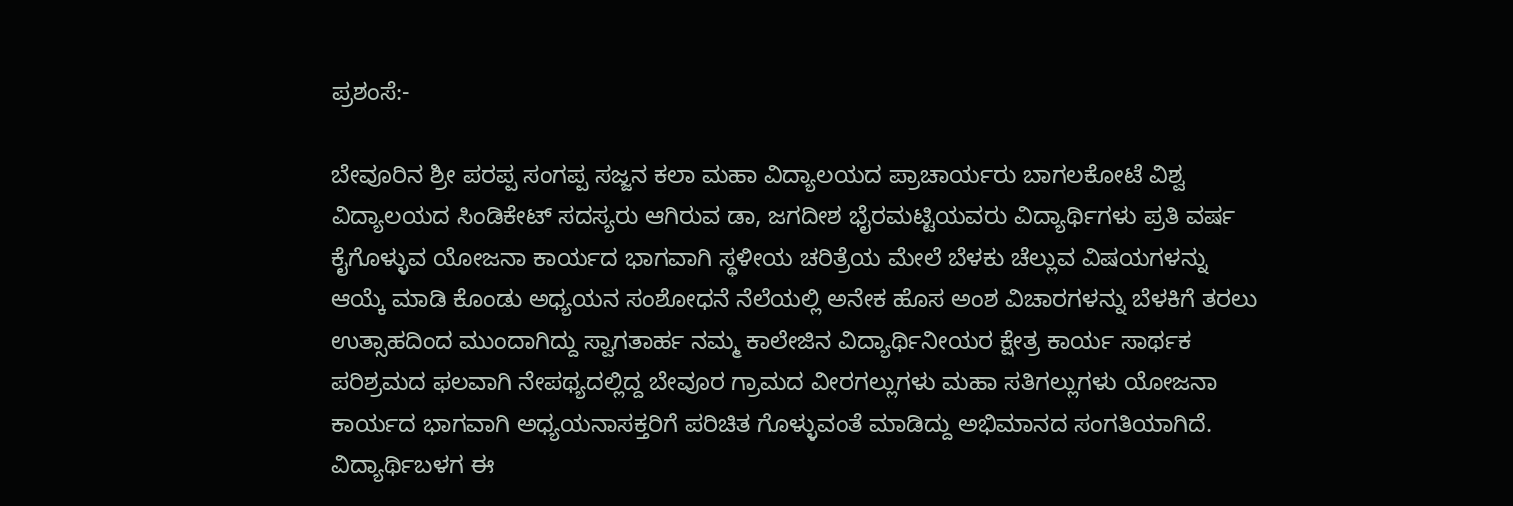ಪ್ರಶಂಸೆ:-

ಬೇವೂರಿನ ಶ್ರೀ ಪರಪ್ಪ ಸಂಗಪ್ಪ ಸಜ್ಜನ ಕಲಾ ಮಹಾ ವಿದ್ಯಾಲಯದ ಪ್ರಾಚಾರ್ಯರು ಬಾಗಲಕೋಟೆ ವಿಶ್ವ ವಿದ್ಯಾಲಯದ ಸಿಂಡಿಕೇಟ್ ಸದಸ್ಯರು ಆಗಿರುವ ಡಾ, ಜಗದೀಶ ಭೈರಮಟ್ಟಿಯವರು ವಿದ್ಯಾರ್ಥಿಗಳು ಪ್ರತಿ ವರ್ಷ ಕೈಗೊಳ್ಳುವ ಯೋಜನಾ ಕಾರ್ಯದ ಭಾಗವಾಗಿ ಸ್ಥಳೀಯ ಚರಿತ್ರೆಯ ಮೇಲೆ ಬೆಳಕು ಚೆಲ್ಲುವ ವಿಷಯಗಳನ್ನು ಆಯ್ಕೆ ಮಾಡಿ ಕೊಂಡು ಅಧ್ಯಯನ ಸಂಶೋಧನೆ ನೆಲೆಯಲ್ಲಿ ಅನೇಕ ಹೊಸ ಅಂಶ ವಿಚಾರಗಳನ್ನು ಬೆಳಕಿಗೆ ತರಲು ಉತ್ಸಾಹದಿಂದ ಮುಂದಾಗಿದ್ದು ಸ್ವಾಗತಾರ್ಹ ನಮ್ಮ ಕಾಲೇಜಿನ ವಿದ್ಯಾರ್ಥಿನೀಯರ ಕ್ಷೇತ್ರ ಕಾರ್ಯ ಸಾರ್ಥಕ ಪರಿಶ್ರಮದ ಫಲವಾಗಿ ನೇಪಥ್ಯದಲ್ಲಿದ್ದ ಬೇವೂರ ಗ್ರಾಮದ ವೀರಗಲ್ಲುಗಳು ಮಹಾ ಸತಿಗಲ್ಲುಗಳು ಯೋಜನಾ ಕಾರ್ಯದ ಭಾಗವಾಗಿ ಅಧ್ಯಯನಾಸಕ್ತರಿಗೆ ಪರಿಚಿತ ಗೊಳ್ಳುವಂತೆ ಮಾಡಿದ್ದು ಅಭಿಮಾನದ ಸಂಗತಿಯಾಗಿದೆ. ವಿದ್ಯಾರ್ಥಿಬಳಗ ಈ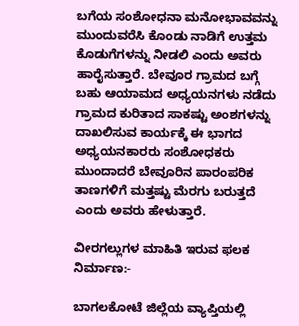ಬಗೆಯ ಸಂಶೋಧನಾ ಮನೋಭಾವವನ್ನು ಮುಂದುವರೆಸಿ ಕೊಂಡು ನಾಡಿಗೆ ಉತ್ತಮ ಕೊಡುಗೆಗಳನ್ನು ನೀಡಲಿ ಎಂದು ಅವರು ಹಾರೈಸುತ್ತಾರೆ. ಬೇವೂರ ಗ್ರಾಮದ ಬಗ್ಗೆ ಬಹು ಆಯಾಮದ ಅಧ್ಯಯನಗಳು ನಡೆದು ಗ್ರಾಮದ ಕುರಿತಾದ ಸಾಕಷ್ಟು ಅಂಶಗಳನ್ನು ದಾಖಲಿಸುವ ಕಾರ್ಯಕ್ಕೆ ಈ ಭಾಗದ ಅಧ್ಯಯನಕಾರರು ಸಂಶೋಧಕರು ಮುಂದಾದರೆ ಬೇವೂರಿನ ಪಾರಂಪರಿಕ ತಾಣಗಳಿಗೆ ಮತ್ತಷ್ಟು ಮೆರಗು ಬರುತ್ತದೆ ಎಂದು ಅವರು ಹೇಳುತ್ತಾರೆ.

ವೀರಗಲ್ಲುಗಳ ಮಾಹಿತಿ ಇರುವ ಫಲಕ ನಿರ್ಮಾಣ:-

ಬಾಗಲಕೋಟೆ ಜಿಲ್ಲೆಯ ವ್ಯಾಪ್ತಿಯಲ್ಲಿ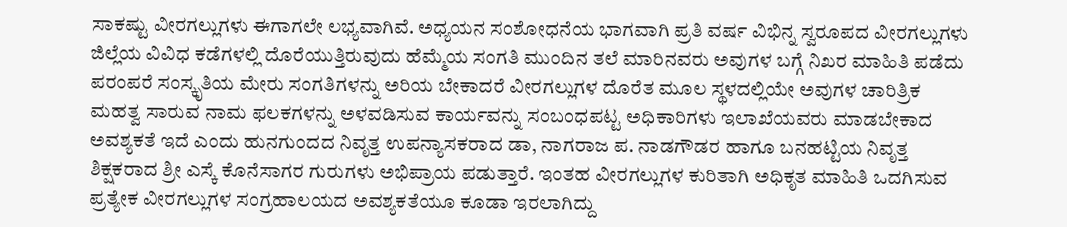ಸಾಕಷ್ಟು ವೀರಗಲ್ಲುಗಳು ಈಗಾಗಲೇ ಲಭ್ಯವಾಗಿವೆ. ಅಧ್ಯಯನ ಸಂಶೋಧನೆಯ ಭಾಗವಾಗಿ ಪ್ರತಿ ವರ್ಷ ವಿಭಿನ್ನ ಸ್ವರೂಪದ ವೀರಗಲ್ಲುಗಳು ಜಿಲ್ಲೆಯ ವಿವಿಧ ಕಡೆಗಳಲ್ಲಿ ದೊರೆಯುತ್ತಿರುವುದು ಹೆಮ್ಮೆಯ ಸಂಗತಿ ಮುಂದಿನ ತಲೆ ಮಾರಿನವರು ಅವುಗಳ ಬಗ್ಗೆ ನಿಖರ ಮಾಹಿತಿ ಪಡೆದು ಪರಂಪರೆ ಸಂಸ್ಕೃತಿಯ ಮೇರು ಸಂಗತಿಗಳನ್ನು ಅರಿಯ ಬೇಕಾದರೆ ವೀರಗಲ್ಲುಗಳ ದೊರೆತ ಮೂಲ ಸ್ಥಳದಲ್ಲಿಯೇ ಅವುಗಳ ಚಾರಿತ್ರಿಕ ಮಹತ್ವ ಸಾರುವ ನಾಮ ಫಲಕಗಳನ್ನು ಅಳವಡಿಸುವ ಕಾರ್ಯವನ್ನು ಸಂಬಂಧಪಟ್ಟ ಅಧಿಕಾರಿಗಳು ಇಲಾಖೆಯವರು ಮಾಡಬೇಕಾದ ಅವಶ್ಯಕತೆ ಇದೆ ಎಂದು ಹುನಗುಂದದ ನಿವೃತ್ತ ಉಪನ್ಯಾಸಕರಾದ ಡಾ, ನಾಗರಾಜ ಪ. ನಾಡಗೌಡರ ಹಾಗೂ ಬನಹಟ್ಟಿಯ ನಿವೃತ್ತ ಶಿಕ್ಷಕರಾದ ಶ್ರೀ ಎಸ್ಕೆ ಕೊನೆಸಾಗರ ಗುರುಗಳು ಅಭಿಪ್ರಾಯ ಪಡುತ್ತಾರೆ. ಇಂತಹ ವೀರಗಲ್ಲುಗಳ ಕುರಿತಾಗಿ ಅಧಿಕೃತ ಮಾಹಿತಿ ಒದಗಿಸುವ ಪ್ರತ್ಯೇಕ ವೀರಗಲ್ಲುಗಳ ಸಂಗ್ರಹಾಲಯದ ಅವಶ್ಯಕತೆಯೂ ಕೂಡಾ ಇರಲಾಗಿದ್ದು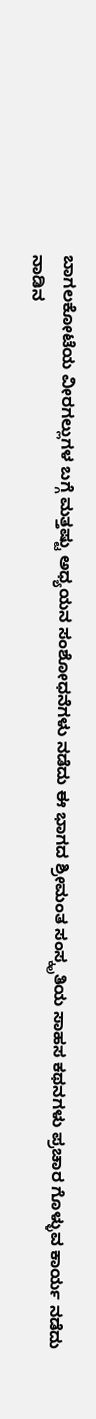ಬಾಗಲಕೋಟೆಯ ವೀರಗಲ್ಲುಗಳ ಬಗ್ಗೆ ಮತ್ತಷ್ಟು ಅಧ್ಯಯನ ಸಂಶೋಧನೆಗಳು ನಡೆದು ಈ ಭಾಗದ ಶ್ರೀಮಂತ ಸಂಸ್ಕೃತಿಯ ಸಾಹಸ ಕಥನಗಳು ಪ್ರಚಾರ ಗೊಳ್ಳುವ ಕಾರ್ಯ ನಡೆದು ನಾಡಿನ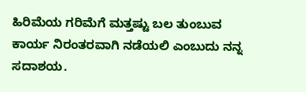ಹಿರಿಮೆಯ ಗರಿಮೆಗೆ ಮತ್ತಷ್ಟು ಬಲ ತುಂಬುವ ಕಾರ್ಯ ನಿರಂತರವಾಗಿ ನಡೆಯಲಿ ಎಂಬುದು ನನ್ನ ಸದಾಶಯ.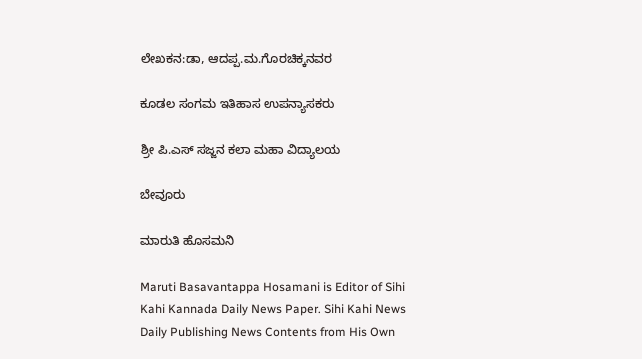ಲೇಖಕನ:ಡಾ, ಆದಪ್ಪ.ಮ.ಗೊರಚಿಕ್ಕನವರ

ಕೂಡಲ ಸಂಗಮ ಇತಿಹಾಸ ಉಪನ್ಯಾಸಕರು

ಶ್ರೀ ಪಿ.ಎಸ್ ಸಜ್ಜನ ಕಲಾ ಮಹಾ ವಿದ್ಯಾಲಯ

ಬೇವೂರು

ಮಾರುತಿ ಹೊಸಮನಿ

Maruti Basavantappa Hosamani is Editor of Sihi Kahi Kannada Daily News Paper. Sihi Kahi News Daily Publishing News Contents from His Own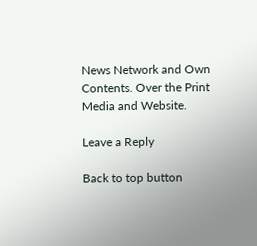News Network and Own Contents. Over the Print Media and Website.

Leave a Reply

Back to top button